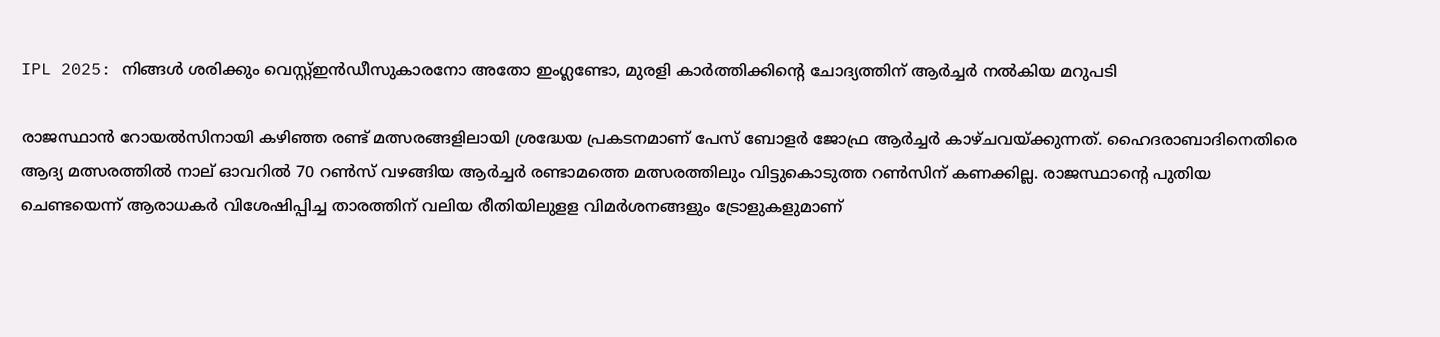IPL 2025: നിങ്ങള്‍ ശരിക്കും വെസ്റ്റ്ഇന്‍ഡീസുകാരനോ അതോ ഇംഗ്ലണ്ടോ, മുരളി കാര്‍ത്തിക്കിന്റെ ചോദ്യത്തിന്‌ ആര്‍ച്ചര്‍ നല്‍കിയ മറുപടി

രാജസ്ഥാന്‍ റോയല്‍സിനായി കഴിഞ്ഞ രണ്ട് മത്സരങ്ങളിലായി ശ്രദ്ധേയ പ്രകടനമാണ് പേസ് ബോളര്‍ ജോഫ്ര ആര്‍ച്ചര്‍ കാഴ്ചവയ്ക്കുന്നത്. ഹൈദരാബാദിനെതിരെ ആദ്യ മത്സരത്തില്‍ നാല് ഓവറില്‍ 70 റണ്‍സ് വഴങ്ങിയ ആര്‍ച്ചര്‍ രണ്ടാമത്തെ മത്സരത്തിലും വിട്ടുകൊടുത്ത റണ്‍സിന് കണക്കില്ല. രാജസ്ഥാന്റെ പുതിയ ചെണ്ടയെന്ന് ആരാധകര്‍ വിശേഷിപ്പിച്ച താരത്തിന് വലിയ രീതിയിലുളള വിമര്‍ശനങ്ങളും ട്രോളുകളുമാണ്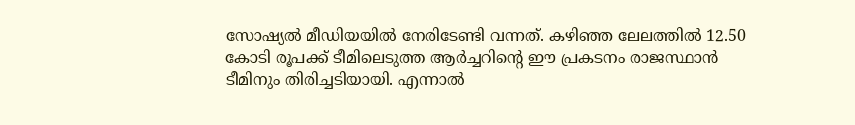സോഷ്യല്‍ മീഡിയയില്‍ നേരിടേണ്ടി വന്നത്. കഴിഞ്ഞ ലേലത്തില്‍ 12.50 കോടി രൂപക്ക് ടീമിലെടുത്ത ആര്‍ച്ചറിന്റെ ഈ പ്രകടനം രാജസ്ഥാന്‍ ടീമിനും തിരിച്ചടിയായി. എന്നാല്‍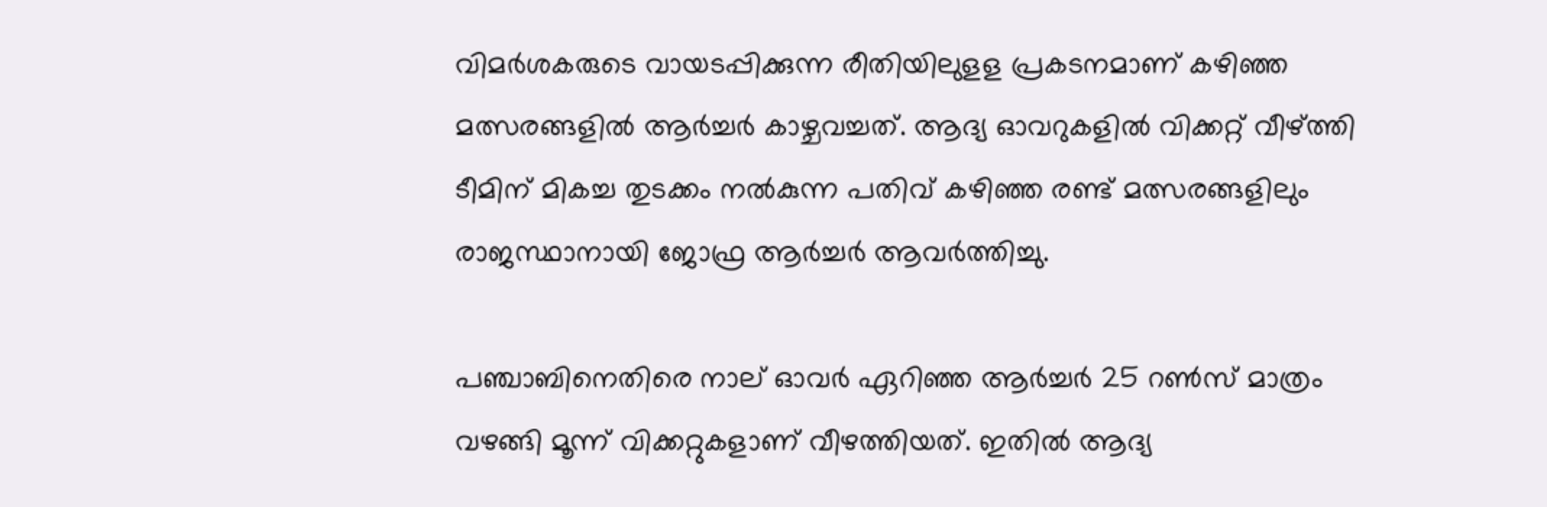വിമര്‍ശകരുടെ വായടപ്പിക്കുന്ന രീതിയിലുളള പ്രകടനമാണ് കഴിഞ്ഞ മത്സരങ്ങളില്‍ ആര്‍ച്ചര്‍ കാഴ്ചവച്ചത്. ആദ്യ ഓവറുകളില്‍ വിക്കറ്റ് വീഴ്ത്തി ടീമിന് മികച്ച തുടക്കം നല്‍കുന്ന പതിവ് കഴിഞ്ഞ രണ്ട് മത്സരങ്ങളിലും രാജസ്ഥാനായി ജോഫ്ര ആര്‍ച്ചര്‍ ആവര്‍ത്തിച്ചു.

പഞ്ചാബിനെതിരെ നാല് ഓവര്‍ ഏറിഞ്ഞ ആര്‍ച്ചര്‍ 25 റണ്‍സ് മാത്രം വഴങ്ങി മൂന്ന് വിക്കറ്റുകളാണ് വീഴത്തിയത്. ഇതില്‍ ആദ്യ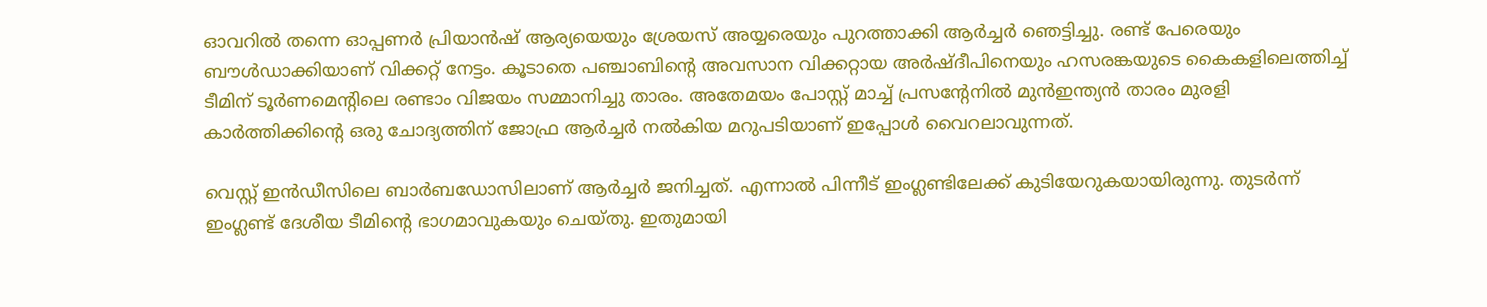ഓവറില്‍ തന്നെ ഓപ്പണര്‍ പ്രിയാന്‍ഷ് ആര്യയെയും ശ്രേയസ് അയ്യരെയും പുറത്താക്കി ആര്‍ച്ചര്‍ ഞെട്ടിച്ചു. രണ്ട് പേരെയും ബൗള്‍ഡാക്കിയാണ് വിക്കറ്റ് നേട്ടം. കൂടാതെ പഞ്ചാബിന്റെ അവസാന വിക്കറ്റായ അര്‍ഷ്ദീപിനെയും ഹസരങ്കയുടെ കൈകളിലെത്തിച്ച് ടീമിന് ടൂര്‍ണമെന്റിലെ രണ്ടാം വിജയം സമ്മാനിച്ചു താരം. അതേമയം പോസ്റ്റ് മാച്ച് പ്രസന്റേനില്‍ മുന്‍ഇന്ത്യന്‍ താരം മുരളി കാര്‍ത്തിക്കിന്റെ ഒരു ചോദ്യത്തിന് ജോഫ്ര ആര്‍ച്ചര്‍ നല്‍കിയ മറുപടിയാണ് ഇപ്പോള്‍ വൈറലാവുന്നത്.

വെസ്റ്റ് ഇന്‍ഡീസിലെ ബാര്‍ബഡോസിലാണ് ആര്‍ച്ചര്‍ ജനിച്ചത്. എന്നാല്‍ പിന്നീട് ഇംഗ്ലണ്ടിലേക്ക് കുടിയേറുകയായിരുന്നു. തുടര്‍ന്ന് ഇംഗ്ലണ്ട് ദേശീയ ടീമിന്റെ ഭാഗമാവുകയും ചെയ്തു. ഇതുമായി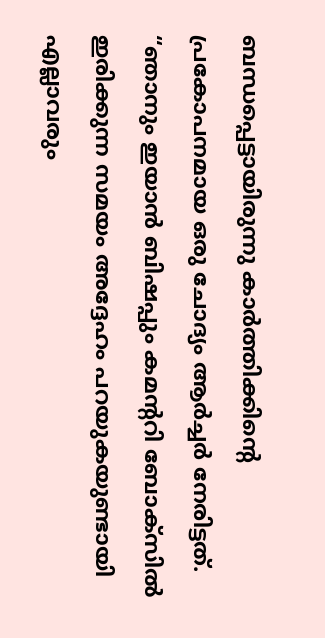ബന്ധപ്പെട്ടായിരുന്നു കാര്‍ത്തിക്കിന്റെ പ്രകോപനമായ ഒരു ചോദ്യം ആര്‍ച്ചര്‍ നേരിട്ടത്. “ഞാനും ഇയാന്‍ ബിഷപ്പും കമന്ററി ബോക്‌സില്‍ ഇരിക്കുന്ന സമയം അദ്ദേഹം പറയുകയുണ്ടായി എല്ലാവരും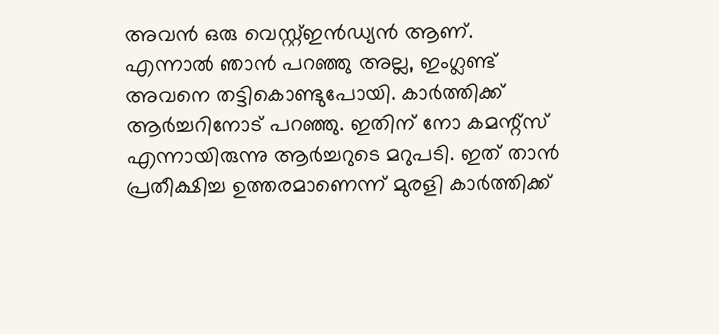അവന്‍ ഒരു വെസ്റ്റ്ഇന്‍ഡ്യന്‍ ആണ്. എന്നാല്‍ ഞാന്‍ പറഞ്ഞു അല്ല, ഇംഗ്ലണ്ട് അവനെ തട്ടികൊണ്ടുപോയി. കാര്‍ത്തിക്ക് ആര്‍ച്ചറിനോട് പറഞ്ഞു. ഇതിന് നോ കമന്റ്‌സ് എന്നായിരുന്നു ആര്‍ച്ചറുടെ മറുപടി. ഇത് താന്‍ പ്രതീക്ഷിച്ച ഉത്തരമാണെന്ന് മുരളി കാര്‍ത്തിക്ക്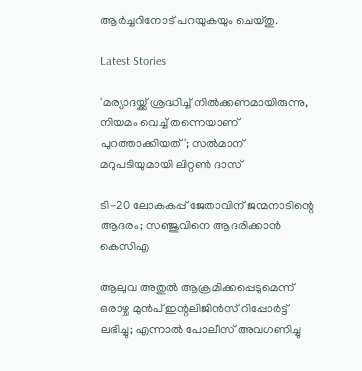ആര്‍ച്ചറിനോട് പറയുകയും ചെയ്തു.

Latest Stories

'മര്യാദയ്ക്ക് ശ്രദ്ധിച്ച് നിൽക്കണമായിരുന്നു, നിയമം വെച്ച് തന്നെയാണ് പുറത്താക്കിയത്'; സൽമാന് മറുപടിയുമായി ലിറ്റൺ ദാസ്

ടി-20 ലോകകപ്പ് ജേതാവിന് ജന്മനാടിന്റെ ആദരം; സഞ്ജുവിനെ ആദരിക്കാൻ കെസിഎ

ആലുവ അതുൽ ആക്രമിക്കപ്പെടുമെന്ന് ഒരാഴ്ച മുൻപ് ഇന്റലിജിൻസ് റിപ്പോർട്ട് ലഭിച്ചു; എന്നാൽ പോലീസ് അവഗണിച്ചു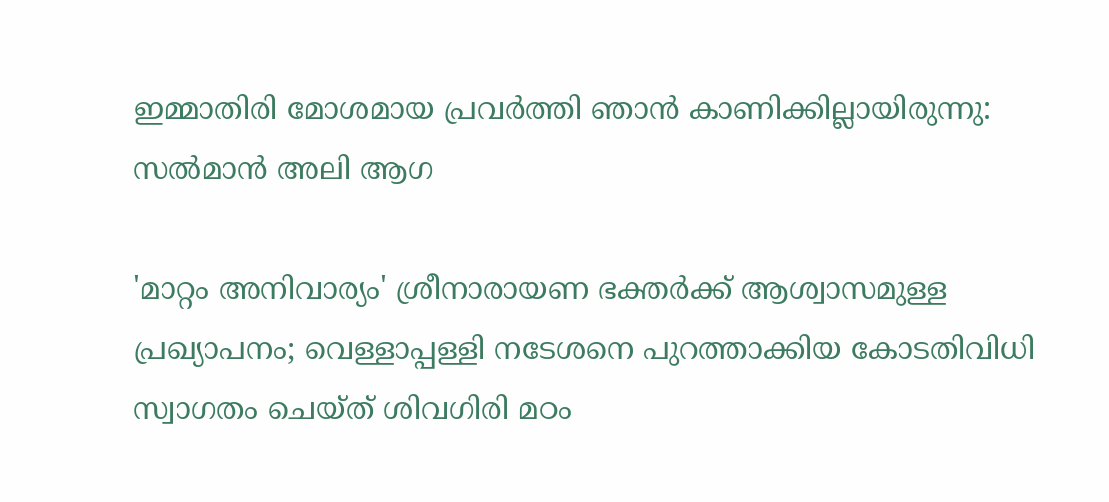ഇമ്മാതിരി മോശമായ പ്രവർത്തി ഞാൻ കാണിക്കില്ലായിരുന്നു: സല്‍മാന്‍ അലി ആഗ

'മാറ്റം അനിവാര്യം' ശ്രീനാരായണ ഭക്തര്‍ക്ക് ആശ്വാസമുള്ള പ്രഖ്യാപനം; വെള്ളാപ്പള്ളി നടേശനെ പുറത്താക്കിയ കോടതിവിധി സ്വാഗതം ചെയ്ത് ശിവഗിരി മഠം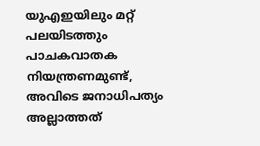യുഎഇയിലും മറ്റ് പലയിടത്തും പാചകവാതക നിയന്ത്രണമുണ്ട്, അവിടെ ജനാധിപത്യം അല്ലാത്തത്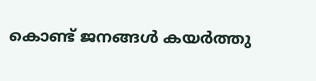കൊണ്ട് ജനങ്ങൾ കയർത്തു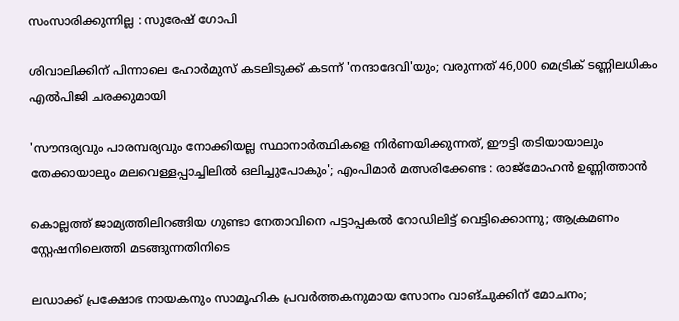സംസാരിക്കുന്നില്ല : സുരേഷ് ഗോപി

ശിവാലിക്കിന് പിന്നാലെ ഹോർമുസ് കടലിടുക്ക് കടന്ന് 'നന്ദാദേവി'യും; വരുന്നത് 46,000 മെട്രിക് ടണ്ണിലധികം എൽപിജി ചരക്കുമായി

'സൗന്ദര്യവും പാരമ്പര്യവും നോക്കിയല്ല സ്ഥാനാര്‍ത്ഥികളെ നിര്‍ണയിക്കുന്നത്, ഈട്ടി തടിയായാലും തേക്കായാലും മലവെള്ളപ്പാച്ചിലിൽ ഒലിച്ചുപോകും'; എംപിമാർ മത്സരിക്കേണ്ട : രാജ്‌മോഹൻ ഉണ്ണിത്താന്‍

കൊല്ലത്ത് ജാമ്യത്തിലിറങ്ങിയ ഗുണ്ടാ നേതാവിനെ പട്ടാപ്പകൽ റോഡിലിട്ട് വെട്ടിക്കൊന്നു; ആക്രമണം സ്റ്റേഷനിലെത്തി മടങ്ങുന്നതിനിടെ

ലഡാക്ക് പ്രക്ഷോഭ നായകനും സാമൂഹിക പ്രവർത്തകനുമായ സോനം വാങ്ചുക്കിന് മോചനം;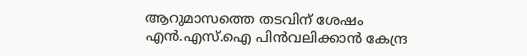ആറുമാസത്തെ തടവിന് ശേഷം എന്‍.എസ്.ഐ പിൻവലിക്കാൻ കേന്ദ്ര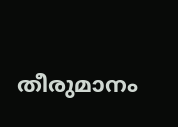തീരുമാനം